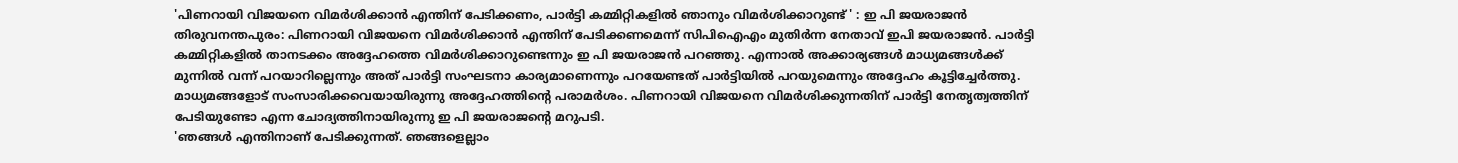'പിണറായി വിജയനെ വിമർശിക്കാൻ എന്തിന് പേടിക്കണം, പാർട്ടി കമ്മിറ്റികളിൽ ഞാനും വിമർശിക്കാറുണ്ട് ' : ഇ പി ജയരാജൻ
തിരുവനന്തപുരം: പിണറായി വിജയനെ വിമർശിക്കാൻ എന്തിന് പേടിക്കണമെന്ന് സിപിഐഎം മുതിർന്ന നേതാവ് ഇപി ജയരാജൻ. പാർട്ടി കമ്മിറ്റികളിൽ താനടക്കം അദ്ദേഹത്തെ വിമർശിക്കാറുണ്ടെന്നും ഇ പി ജയരാജൻ പറഞ്ഞു. എന്നാൽ അക്കാര്യങ്ങൾ മാധ്യമങ്ങൾക്ക് മുന്നിൽ വന്ന് പറയാറില്ലെന്നും അത് പാർട്ടി സംഘടനാ കാര്യമാണെന്നും പറയേണ്ടത് പാർട്ടിയിൽ പറയുമെന്നും അദ്ദേഹം കൂട്ടിച്ചേർത്തു. മാധ്യമങ്ങളോട് സംസാരിക്കവെയായിരുന്നു അദ്ദേഹത്തിന്റെ പരാമർശം. പിണറായി വിജയനെ വിമർശിക്കുന്നതിന് പാർട്ടി നേതൃത്വത്തിന് പേടിയുണ്ടോ എന്ന ചോദ്യത്തിനായിരുന്നു ഇ പി ജയരാജന്റെ മറുപടി.
'ഞങ്ങൾ എന്തിനാണ് പേടിക്കുന്നത്. ഞങ്ങളെല്ലാം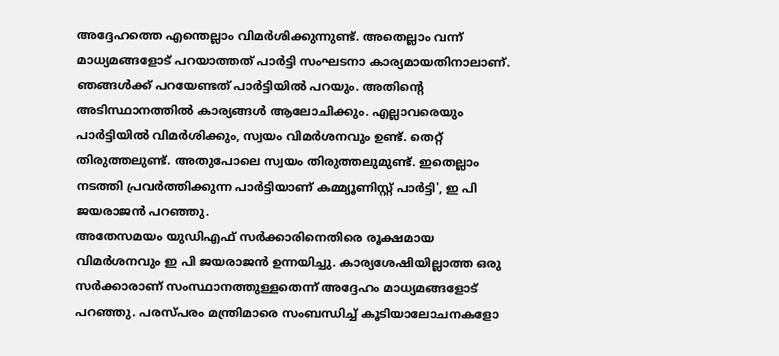അദ്ദേഹത്തെ എന്തെല്ലാം വിമർശിക്കുന്നുണ്ട്. അതെല്ലാം വന്ന് മാധ്യമങ്ങളോട് പറയാത്തത് പാർട്ടി സംഘടനാ കാര്യമായതിനാലാണ്. ഞങ്ങൾക്ക് പറയേണ്ടത് പാർട്ടിയിൽ പറയും. അതിന്റെ അടിസ്ഥാനത്തിൽ കാര്യങ്ങൾ ആലോചിക്കും. എല്ലാവരെയും പാർട്ടിയിൽ വിമർശിക്കും, സ്വയം വിമർശനവും ഉണ്ട്. തെറ്റ് തിരുത്തലുണ്ട്. അതുപോലെ സ്വയം തിരുത്തലുമുണ്ട്. ഇതെല്ലാം നടത്തി പ്രവർത്തിക്കുന്ന പാർട്ടിയാണ് കമ്മ്യൂണിസ്റ്റ് പാർട്ടി', ഇ പി ജയരാജൻ പറഞ്ഞു.
അതേസമയം യുഡിഎഫ് സർക്കാരിനെതിരെ രൂക്ഷമായ വിമർശനവും ഇ പി ജയരാജൻ ഉന്നയിച്ചു. കാര്യശേഷിയില്ലാത്ത ഒരു സർക്കാരാണ് സംസ്ഥാനത്തുള്ളതെന്ന് അദ്ദേഹം മാധ്യമങ്ങളോട് പറഞ്ഞു. പരസ്പരം മന്ത്രിമാരെ സംബന്ധിച്ച് കൂടിയാലോചനകളോ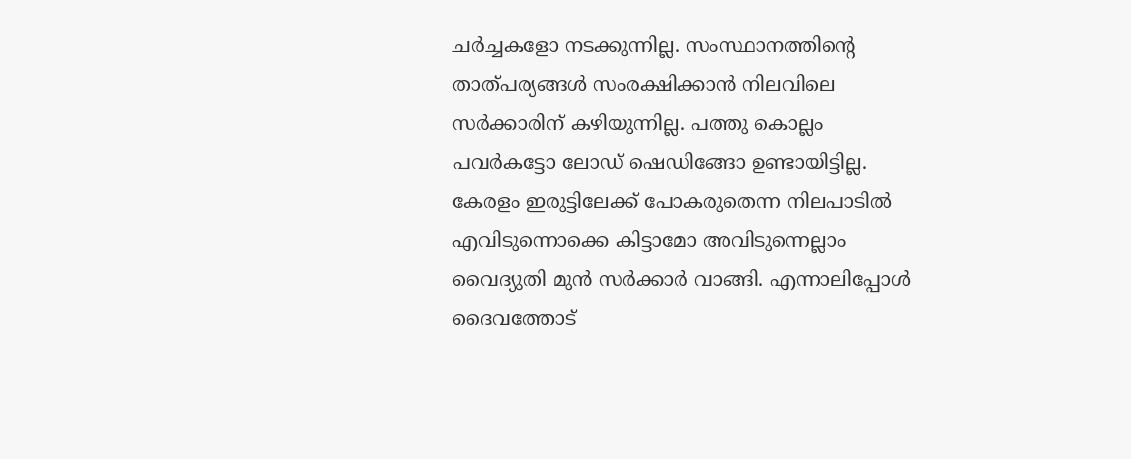ചർച്ചകളോ നടക്കുന്നില്ല. സംസ്ഥാനത്തിന്റെ താത്പര്യങ്ങൾ സംരക്ഷിക്കാൻ നിലവിലെ സർക്കാരിന് കഴിയുന്നില്ല. പത്തു കൊല്ലം പവർകട്ടോ ലോഡ് ഷെഡിങ്ങോ ഉണ്ടായിട്ടില്ല. കേരളം ഇരുട്ടിലേക്ക് പോകരുതെന്ന നിലപാടിൽ എവിടുന്നൊക്കെ കിട്ടാമോ അവിടുന്നെല്ലാം വൈദ്യുതി മുൻ സർക്കാർ വാങ്ങി. എന്നാലിപ്പോൾ ദൈവത്തോട്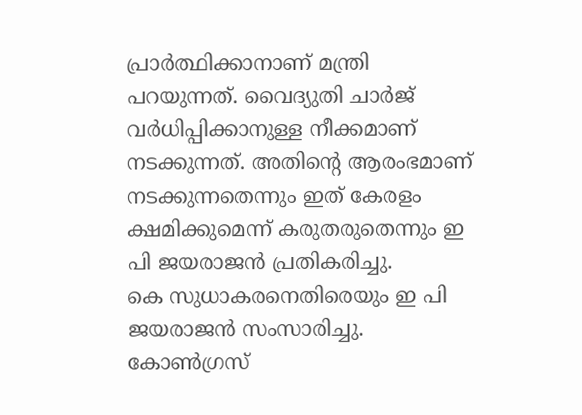പ്രാർത്ഥിക്കാനാണ് മന്ത്രി പറയുന്നത്. വൈദ്യുതി ചാർജ് വർധിപ്പിക്കാനുള്ള നീക്കമാണ് നടക്കുന്നത്. അതിന്റെ ആരംഭമാണ് നടക്കുന്നതെന്നും ഇത് കേരളം ക്ഷമിക്കുമെന്ന് കരുതരുതെന്നും ഇ പി ജയരാജൻ പ്രതികരിച്ചു.
കെ സുധാകരനെതിരെയും ഇ പി ജയരാജൻ സംസാരിച്ചു. കോൺഗ്രസ്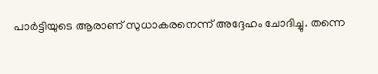പാർട്ടിയുടെ ആരാണ് സുധാകരനെന്ന് അദ്ദേഹം ചോദിച്ചു. തന്നെ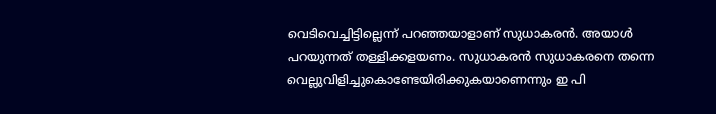വെടിവെച്ചിട്ടില്ലെന്ന് പറഞ്ഞയാളാണ് സുധാകരൻ. അയാൾ പറയുന്നത് തള്ളിക്കളയണം. സുധാകരൻ സുധാകരനെ തന്നെ വെല്ലുവിളിച്ചുകൊണ്ടേയിരിക്കുകയാണെന്നും ഇ പി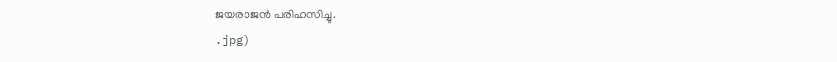ജയരാജൻ പരിഹസിച്ചു.
.jpg)